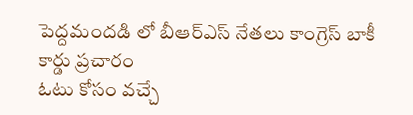పెద్దమందడి లో బీఆర్ఎస్ నేతలు కాంగ్రెస్ బాకీ కార్డు ప్రచారం
ఓటు కోసం వచ్చే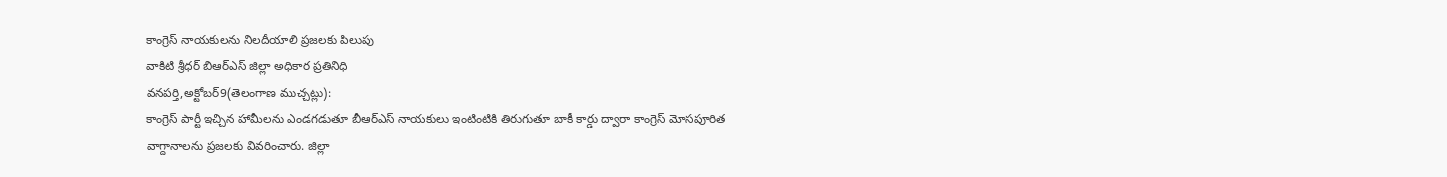కాంగ్రెస్ నాయకులను నిలదీయాలి ప్రజలకు పిలుపు
వాకిటి శ్రీధర్ బిఆర్ఎస్ జిల్లా అధికార ప్రతినిధి
వనపర్తి,అక్టోబర్9(తెలంగాణ ముచ్చట్లు):
కాంగ్రెస్ పార్టీ ఇచ్చిన హామీలను ఎండగడుతూ బీఆర్ఎస్ నాయకులు ఇంటింటికి తిరుగుతూ బాకీ కార్డు ద్వారా కాంగ్రెస్ మోసపూరిత వాగ్దానాలను ప్రజలకు వివరించారు. జిల్లా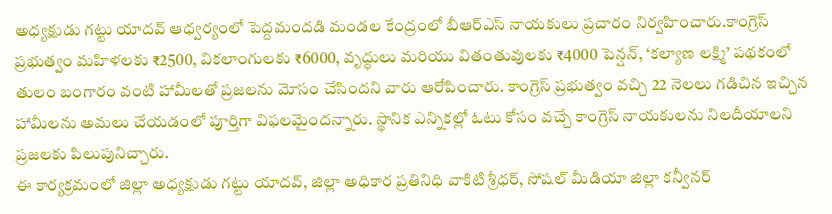అధ్యక్షుడు గట్టు యాదవ్ ఆధ్వర్యంలో పెద్దమందడి మండల కేంద్రంలో బీఆర్ఎస్ నాయకులు ప్రచారం నిర్వహించారు.కాంగ్రెస్ ప్రభుత్వం మహిళలకు ₹2500, వికలాంగులకు ₹6000, వృద్ధులు మరియు వితంతువులకు ₹4000 పెన్షన్, ‘కల్యాణ లక్ష్మి’ పథకంలో తులం బంగారం వంటి హామీలతో ప్రజలను మోసం చేసిందని వారు ఆరోపించారు. కాంగ్రెస్ ప్రభుత్వం వచ్చి 22 నెలలు గడిచిన ఇచ్చిన హామీలను అమలు చేయడంలో పూర్తిగా విఫలమైందన్నారు. స్థానిక ఎన్నికల్లో ఓటు కోసం వచ్చే కాంగ్రెస్ నాయకులను నిలదీయాలని ప్రజలకు పిలుపునిచ్చారు.
ఈ కార్యక్రమంలో జిల్లా అధ్యక్షుడు గట్టు యాదవ్, జిల్లా అధికార ప్రతినిధి వాకిటి శ్రీధర్, సోషల్ మీడియా జిల్లా కన్వీనర్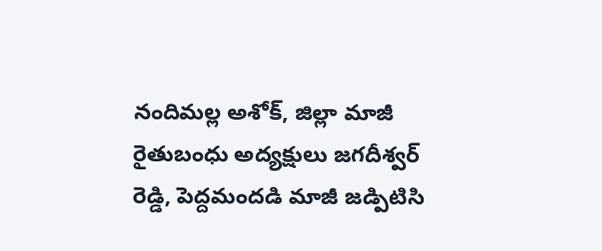నందిమల్ల అశోక్, జిల్లా మాజీ రైతుబంధు అద్యక్షులు జగదీశ్వర్ రెడ్డి, పెద్దమందడి మాజీ జడ్పిటిసి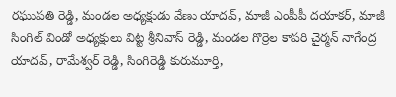రఘుపతి రెడ్డి, మండల అధ్యక్షుడు వేణు యాదవ్, మాజీ ఎంపీపీ దయాకర్, మాజీ సింగిల్ విండో అధ్యక్షులు విట్ట శ్రీనివాస్ రెడ్డి, మండల గొర్రెల కాపరి చైర్మన్ నాగేంద్ర యాదవ్, రామేశ్వర్ రెడ్డి, సింగిరెడ్డి కురుమూర్తి,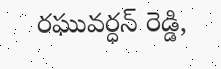రఘువర్ధన్ రెడ్డి,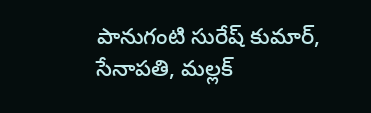పానుగంటి సురేష్ కుమార్, సేనాపతి, మల్లక్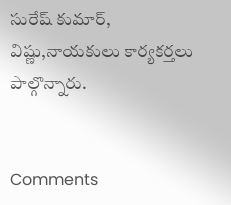సురేష్ కుమార్, విష్ణు,నాయకులు కార్యకర్తలు పాల్గొన్నారు.


Comments